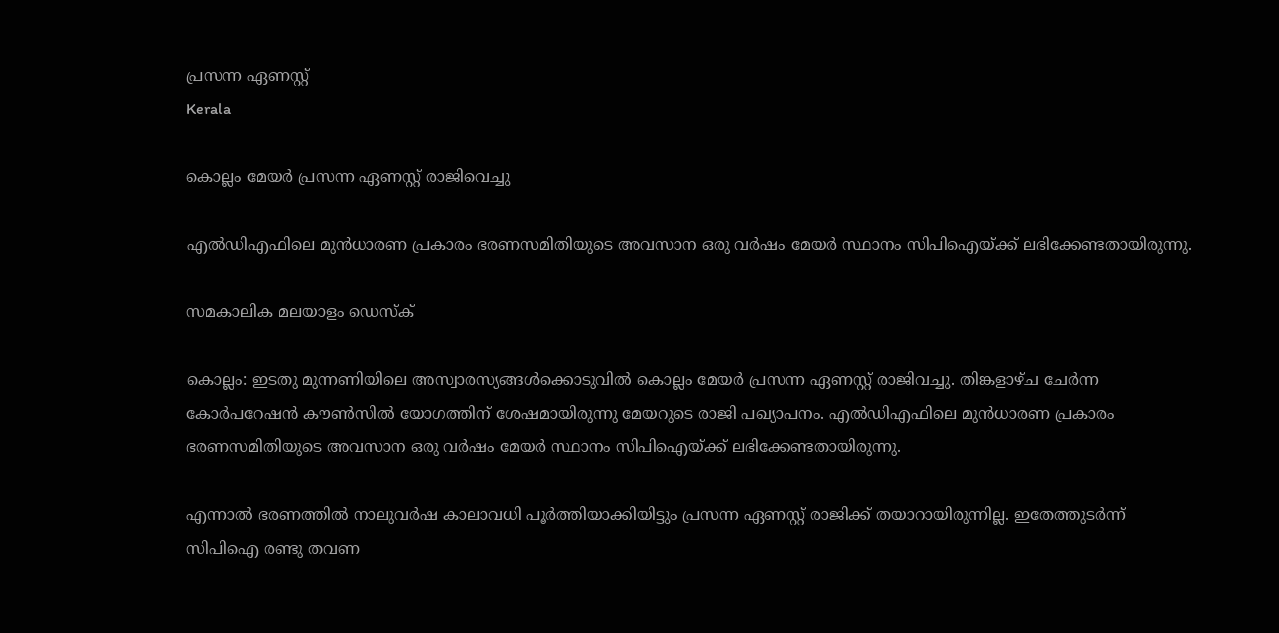പ്രസന്ന ഏണസ്റ്റ്
Kerala

കൊല്ലം മേയര്‍ പ്രസന്ന ഏണസ്റ്റ് രാജിവെച്ചു

എല്‍ഡിഎഫിലെ മുന്‍ധാരണ പ്രകാരം ഭരണസമിതിയുടെ അവസാന ഒരു വര്‍ഷം മേയര്‍ സ്ഥാനം സിപിഐയ്ക്ക് ലഭിക്കേണ്ടതായിരുന്നു.

സമകാലിക മലയാളം ഡെസ്ക്

കൊല്ലം: ഇടതു മുന്നണിയിലെ അസ്വാരസ്യങ്ങള്‍ക്കൊടുവില്‍ കൊല്ലം മേയര്‍ പ്രസന്ന ഏണസ്റ്റ് രാജിവച്ചു. തിങ്കളാഴ്ച ചേര്‍ന്ന കോര്‍പറേഷന്‍ കൗണ്‍സില്‍ യോഗത്തിന് ശേഷമായിരുന്നു മേയറുടെ രാജി പഖ്യാപനം. എല്‍ഡിഎഫിലെ മുന്‍ധാരണ പ്രകാരം ഭരണസമിതിയുടെ അവസാന ഒരു വര്‍ഷം മേയര്‍ സ്ഥാനം സിപിഐയ്ക്ക് ലഭിക്കേണ്ടതായിരുന്നു.

എന്നാല്‍ ഭരണത്തില്‍ നാലുവര്‍ഷ കാലാവധി പൂര്‍ത്തിയാക്കിയിട്ടും പ്രസന്ന ഏണസ്റ്റ് രാജിക്ക് തയാറായിരുന്നില്ല. ഇതേത്തുടര്‍ന്ന് സിപിഐ രണ്ടു തവണ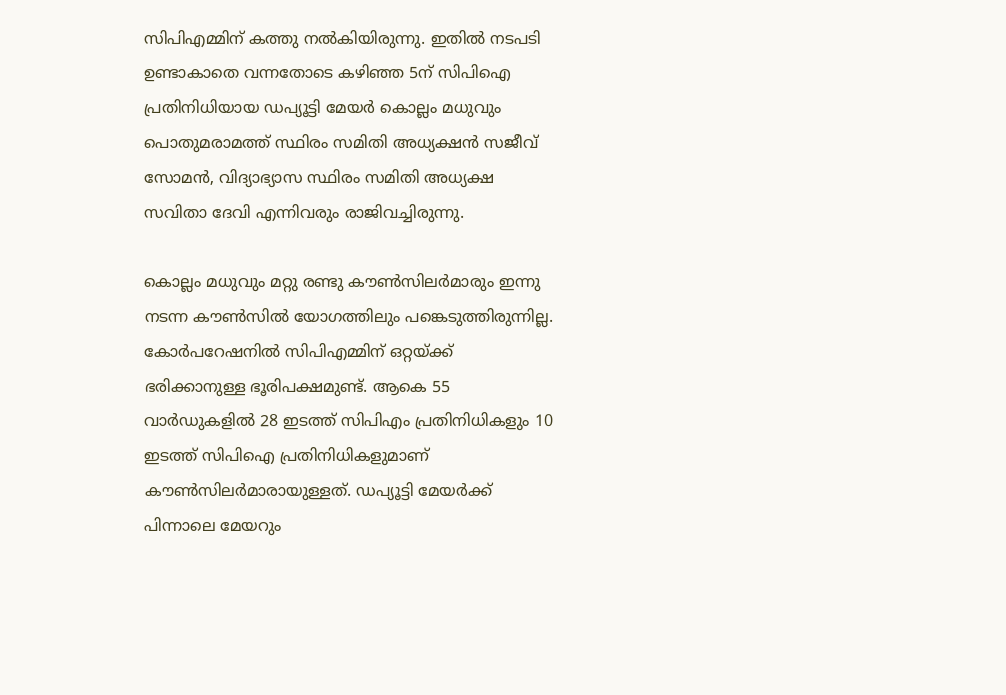സിപിഎമ്മിന് കത്തു നല്‍കിയിരുന്നു. ഇതില്‍ നടപടി ഉണ്ടാകാതെ വന്നതോടെ കഴിഞ്ഞ 5ന് സിപിഐ പ്രതിനിധിയായ ഡപ്യൂട്ടി മേയര്‍ കൊല്ലം മധുവും പൊതുമരാമത്ത് സ്ഥിരം സമിതി അധ്യക്ഷന്‍ സജീവ് സോമന്‍, വിദ്യാഭ്യാസ സ്ഥിരം സമിതി അധ്യക്ഷ സവിതാ ദേവി എന്നിവരും രാജിവച്ചിരുന്നു.

കൊല്ലം മധുവും മറ്റു രണ്ടു കൗണ്‍സിലര്‍മാരും ഇന്നു നടന്ന കൗണ്‍സില്‍ യോഗത്തിലും പങ്കെടുത്തിരുന്നില്ല. കോര്‍പറേഷനില്‍ സിപിഎമ്മിന് ഒറ്റയ്ക്ക് ഭരിക്കാനുള്ള ഭൂരിപക്ഷമുണ്ട്. ആകെ 55 വാര്‍ഡുകളില്‍ 28 ഇടത്ത് സിപിഎം പ്രതിനിധികളും 10 ഇടത്ത് സിപിഐ പ്രതിനിധികളുമാണ് കൗണ്‍സിലര്‍മാരായുള്ളത്. ഡപ്യൂട്ടി മേയര്‍ക്ക് പിന്നാലെ മേയറും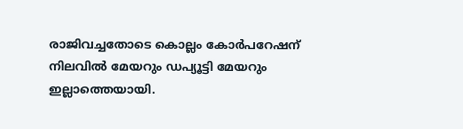രാജിവച്ചതോടെ കൊല്ലം കോര്‍പറേഷന് നിലവില്‍ മേയറും ഡപ്യൂട്ടി മേയറും ഇല്ലാത്തെയായി.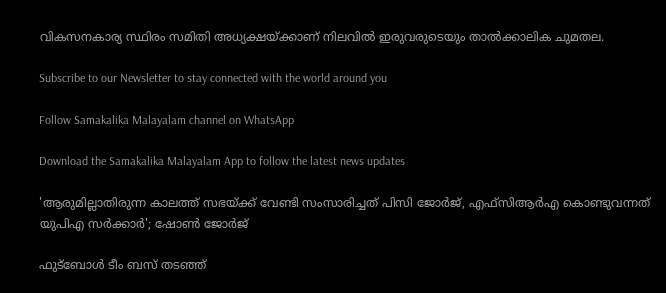വികസനകാര്യ സ്ഥിരം സമിതി അധ്യക്ഷയ്ക്കാണ് നിലവില്‍ ഇരുവരുടെയും താല്‍ക്കാലിക ചുമതല.

Subscribe to our Newsletter to stay connected with the world around you

Follow Samakalika Malayalam channel on WhatsApp

Download the Samakalika Malayalam App to follow the latest news updates

'ആരുമില്ലാതിരുന്ന കാലത്ത് സഭയ്ക്ക് വേണ്ടി സംസാരിച്ചത് പിസി ജോര്‍ജ്, എഫ്‌സിആര്‍എ കൊണ്ടുവന്നത് യുപിഎ സര്‍ക്കാര്‍'; ഷോണ്‍ ജോര്‍ജ്

ഫുട്‌ബോള്‍ ടീം ബസ് തടഞ്ഞ്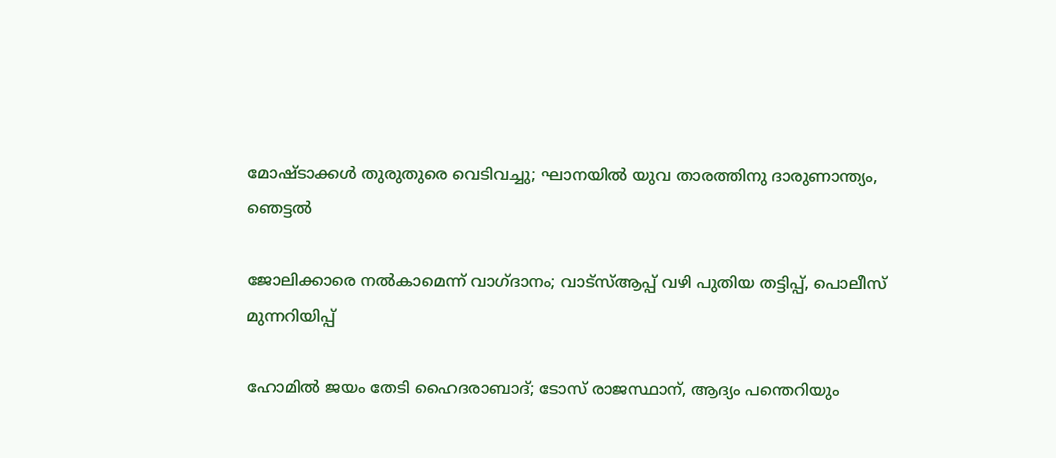മോഷ്ടാക്കള്‍ തുരുതുരെ വെടിവച്ചു; ഘാനയില്‍ യുവ താരത്തിനു ദാരുണാന്ത്യം, ഞെട്ടല്‍

ജോലിക്കാരെ നല്‍കാമെന്ന് വാഗ്ദാനം; വാട്‌സ്ആപ്പ് വഴി പുതിയ തട്ടിപ്പ്, പൊലീസ് മുന്നറിയിപ്പ്

ഹോമില്‍ ജയം തേടി ഹൈദരാബാദ്; ടോസ് രാജസ്ഥാന്, ആദ്യം പന്തെറിയും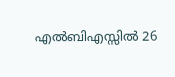എൽബിഎസ്സിൽ 26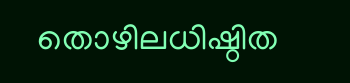തൊഴിലധിഷ്ഠിത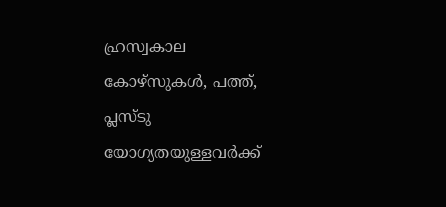ഹ്രസ്വകാല കോഴ്സുകൾ, പത്ത്, പ്ലസ്ടു യോഗ്യതയുള്ളവർക്ക്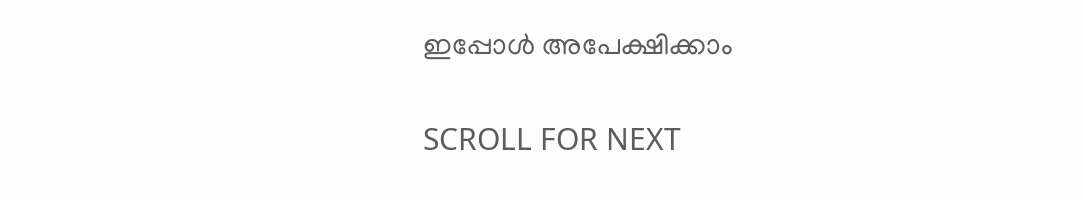ഇപ്പോൾ അപേക്ഷിക്കാം

SCROLL FOR NEXT